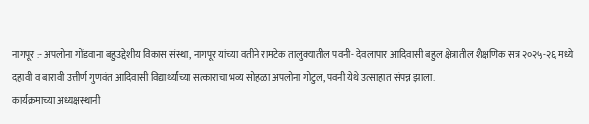नागपूर :- अपलोना गोंडवाना बहुउद्देशीय विकास संस्था, नागपूर यांच्या वतीने रामटेक तालुक्यातील पवनी- देवलापार आदिवासी बहुल क्षेत्रातील शैक्षणिक सत्र २०२५-२६ मध्ये दहावी व बारावी उत्तीर्ण गुणवंत आदिवासी विद्यार्थ्यांच्या सत्काराचा भव्य सोहळा अपलोना गोटुल, पवनी येथे उत्साहात संपन्न झाला.
कार्यक्रमाच्या अध्यक्षस्थानी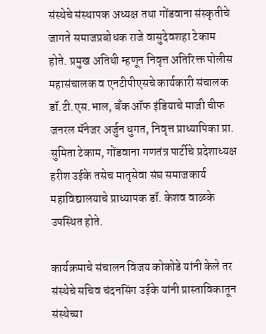संस्थेचे संस्थापक अध्यक्ष तथा गोंडवाना संस्कृतीचे जागते समाजप्रबोधक राजे वासुदेवशहा टेकाम होते. प्रमुख अतिथी म्हणून निवृत्त अतिरिक्त पोलीस महासंचालक व एनटीपीएसचे कार्यकारी संचालक डॉ.टी.एस.भाल, बँक ऑफ इंडियाचे माजी चीफ जनरल मॅनेजर अर्जुन धुगत, निवृत्त प्राध्यापिका प्रा. सुमिता टेकाम, गोंडवाना गणतंत्र पार्टीचे प्रदेशाध्यक्ष हरीश उईके तसेच मातृसेवा संघ समाजकार्य महाविद्यालयाचे प्राध्यापक डॉ. केशव वाळके उपस्थित होते.

कार्यक्रमाचे संचालन विजय कोकोडे यांनी केले तर संस्थेचे सचिव चंदनसिंग उईके यांनी प्रास्ताविकातून संस्थेच्या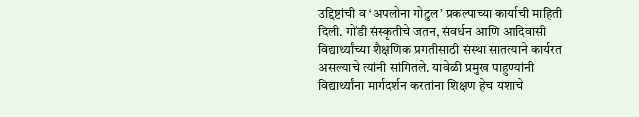उद्दिष्टांची व ‘अपलोना गोटुल’ प्रकल्पाच्या कार्याची माहिती दिली. गोंडी संस्कृतीचे जतन, संवर्धन आणि आदिवासी विद्यार्थ्यांच्या शैक्षणिक प्रगतीसाठी संस्था सातत्याने कार्यरत असल्याचे त्यांनी सांगितले. यावेळी प्रमुख पाहुण्यांनी विद्यार्थ्यांना मार्गदर्शन करतांना शिक्षण हेच यशाचे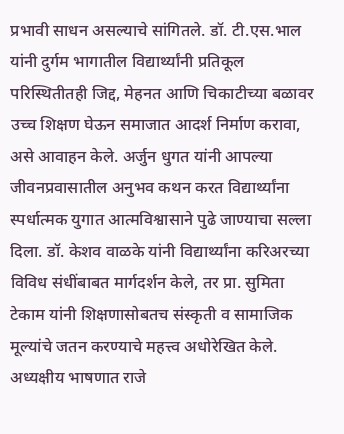प्रभावी साधन असल्याचे सांगितले. डॉ. टी.एस.भाल यांनी दुर्गम भागातील विद्यार्थ्यांनी प्रतिकूल परिस्थितीतही जिद्द, मेहनत आणि चिकाटीच्या बळावर उच्च शिक्षण घेऊन समाजात आदर्श निर्माण करावा, असे आवाहन केले. अर्जुन धुगत यांनी आपल्या जीवनप्रवासातील अनुभव कथन करत विद्यार्थ्यांना स्पर्धात्मक युगात आत्मविश्वासाने पुढे जाण्याचा सल्ला दिला. डॉ. केशव वाळके यांनी विद्यार्थ्यांना करिअरच्या विविध संधींबाबत मार्गदर्शन केले, तर प्रा. सुमिता टेकाम यांनी शिक्षणासोबतच संस्कृती व सामाजिक मूल्यांचे जतन करण्याचे महत्त्व अधोरेखित केले. अध्यक्षीय भाषणात राजे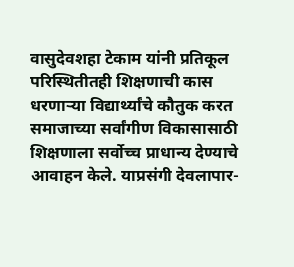वासुदेवशहा टेकाम यांनी प्रतिकूल परिस्थितीतही शिक्षणाची कास धरणाऱ्या विद्यार्थ्यांचे कौतुक करत समाजाच्या सर्वांगीण विकासासाठी शिक्षणाला सर्वोच्च प्राधान्य देण्याचे आवाहन केले. याप्रसंगी देवलापार-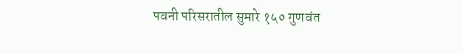पवनी परिसरातील सुमारे १५० गुणवंत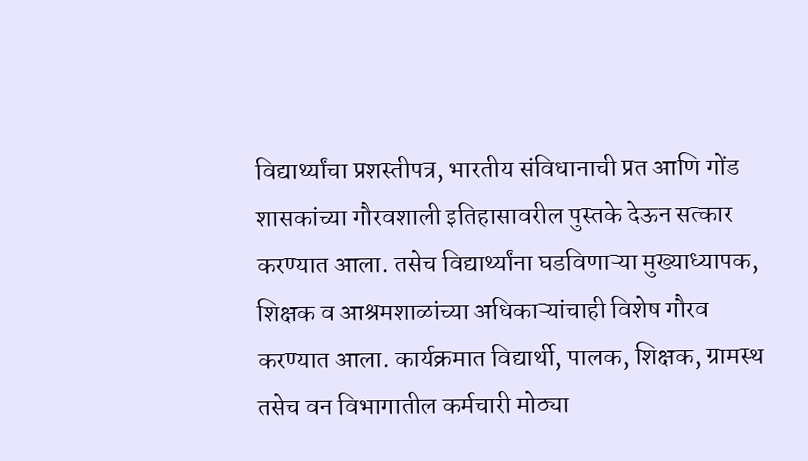विद्यार्थ्यांचा प्रशस्तीपत्र, भारतीय संविधानाची प्रत आणि गोंड शासकांच्या गौरवशाली इतिहासावरील पुस्तके देऊन सत्कार करण्यात आला. तसेच विद्यार्थ्यांना घडविणाऱ्या मुख्याध्यापक, शिक्षक व आश्रमशाळांच्या अधिकाऱ्यांचाही विशेष गौरव करण्यात आला. कार्यक्रमात विद्यार्थी, पालक, शिक्षक, ग्रामस्थ तसेच वन विभागातील कर्मचारी मोठ्या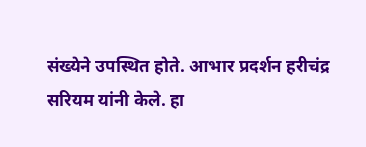संख्येने उपस्थित होते. आभार प्रदर्शन हरीचंद्र सरियम यांनी केले. हा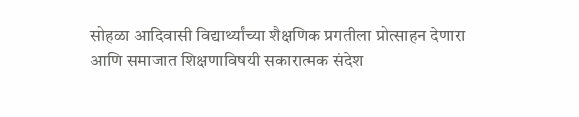सोहळा आदिवासी विद्यार्थ्यांच्या शैक्षणिक प्रगतीला प्रोत्साहन देणारा आणि समाजात शिक्षणाविषयी सकारात्मक संदेश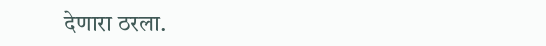देणारा ठरला.